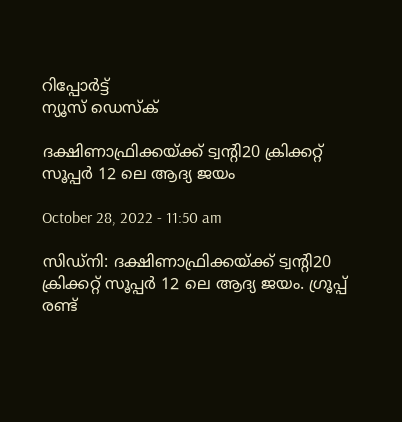റിപ്പോര്‍ട്ട്
ന്യൂസ് ഡെസ്ക്

ദക്ഷിണാഫ്രിക്കയ്ക്ക് ട്വന്റി20 ക്രിക്കറ്റ് സൂപ്പര്‍ 12 ലെ ആദ്യ ജയം

October 28, 2022 - 11:50 am

സിഡ്നി: ദക്ഷിണാഫ്രിക്കയ്ക്ക് ട്വന്റി20 ക്രിക്കറ്റ് സൂപ്പര്‍ 12 ലെ ആദ്യ ജയം. ഗ്രൂപ്പ് രണ്ട്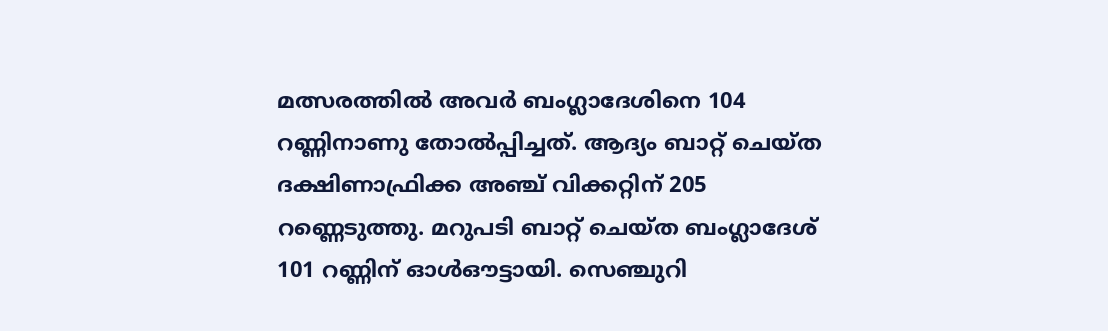മത്സരത്തില്‍ അവര്‍ ബംഗ്ലാദേശിനെ 104 റണ്ണിനാണു തോല്‍പ്പിച്ചത്. ആദ്യം ബാറ്റ് ചെയ്ത ദക്ഷിണാഫ്രിക്ക അഞ്ച് വിക്കറ്റിന് 205 റണ്ണെടുത്തു. മറുപടി ബാറ്റ് ചെയ്ത ബംഗ്ലാദേശ് 101 റണ്ണിന് ഓള്‍ഔട്ടായി. സെഞ്ചുറി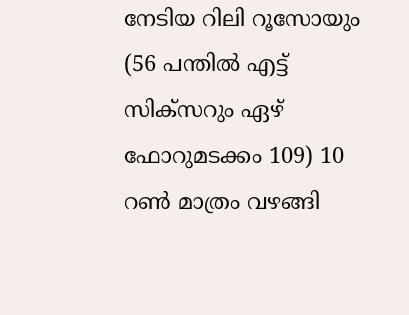നേടിയ റിലി റൂസോയും (56 പന്തില്‍ എട്ട് സിക്സറും ഏഴ് ഫോറുമടക്കം 109) 10 റണ്‍ മാത്രം വഴങ്ങി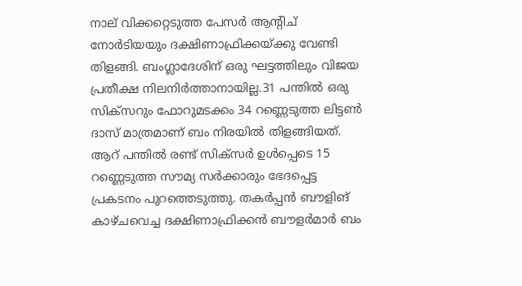നാല് വിക്കറ്റെടുത്ത പേസര്‍ ആന്റിച് നോര്‍ടിയയും ദക്ഷിണാഫ്രിക്കയ്ക്കു വേണ്ടി തിളങ്ങി. ബംഗ്ലാദേശിന് ഒരു ഘട്ടത്തിലും വിജയ പ്രതീക്ഷ നിലനിര്‍ത്താനായില്ല.31 പന്തില്‍ ഒരു സിക്സറും ഫോറുമടക്കം 34 റണ്ണെടുത്ത ലിട്ടണ്‍ ദാസ് മാത്രമാണ് ബം നിരയില്‍ തിളങ്ങിയത്. ആറ് പന്തില്‍ രണ്ട് സിക്സര്‍ ഉള്‍പ്പെടെ 15 റണ്ണെടുത്ത സൗമ്യ സര്‍ക്കാരും ഭേദപ്പെട്ട പ്രകടനം പുറത്തെടുത്തു. തകര്‍പ്പന്‍ ബൗളിങ് കാഴ്ചവെച്ച ദക്ഷിണാഫ്രിക്കന്‍ ബൗളര്‍മാര്‍ ബം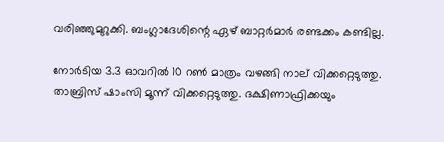വരിഞ്ഞുമുറുക്കി. ബംഗ്ലാദേശിന്റെ ഏഴ് ബാറ്റര്‍മാര്‍ രണ്ടക്കം കണ്ടില്ല.

നോര്‍ടിയ 3.3 ഓവറില്‍ 10 റണ്‍ മാത്രം വഴങ്ങി നാല് വിക്കറ്റെടുത്തു. താബ്രിസ് ഷാംസി മൂന്ന് വിക്കറ്റെടുത്തു. ദക്ഷിണാഫ്രിക്കയും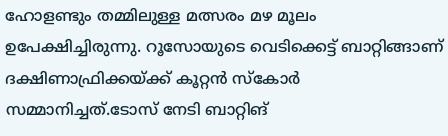ഹോളണ്ടും തമ്മിലുള്ള മത്സരം മഴ മൂലം ഉപേക്ഷിച്ചിരുന്നു. റൂസോയുടെ വെടിക്കെട്ട് ബാറ്റിങ്ങാണ് ദക്ഷിണാഫ്രിക്കയ്ക്ക് കൂറ്റന്‍ സ്‌കോര്‍ സമ്മാനിച്ചത്.ടോസ് നേടി ബാറ്റിങ്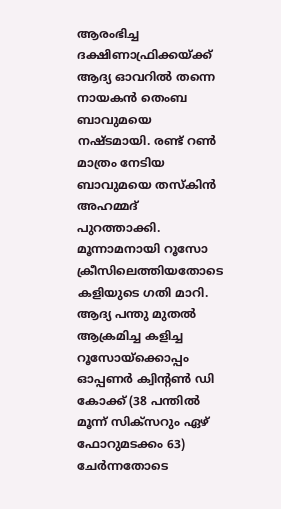ആരംഭിച്ച ദക്ഷിണാഫ്രിക്കയ്ക്ക് ആദ്യ ഓവറില്‍ തന്നെ നായകന്‍ തെംബ ബാവുമയെ നഷ്ടമായി. രണ്ട് റണ്‍ മാത്രം നേടിയ ബാവുമയെ തസ്‌കിന്‍ അഹമ്മദ് പുറത്താക്കി. മൂന്നാമനായി റൂസോ ക്രീസിലെത്തിയതോടെ കളിയുടെ ഗതി മാറി. ആദ്യ പന്തു മുതല്‍ ആക്രമിച്ച കളിച്ച റൂസോയ്ക്കൊപ്പം ഓപ്പണര്‍ ക്വിന്റണ്‍ ഡി കോക്ക് (38 പന്തില്‍ മൂന്ന് സിക്സറും ഏഴ് ഫോറുമടക്കം 63) ചേര്‍ന്നതോടെ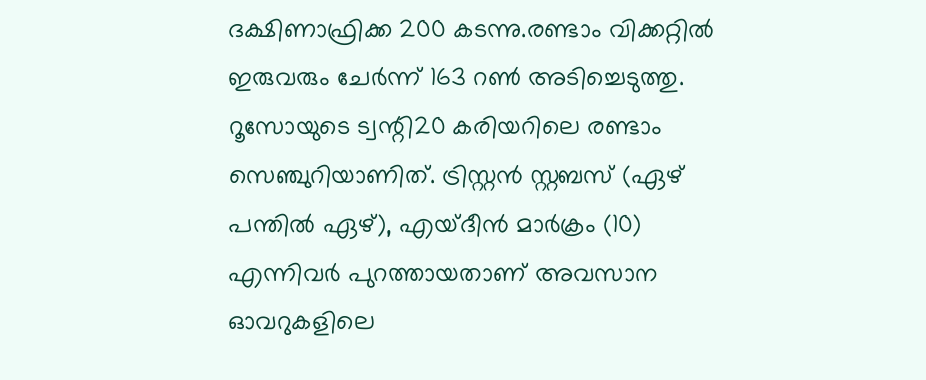ദക്ഷിണാഫ്രിക്ക 200 കടന്നു.രണ്ടാം വിക്കറ്റില്‍ ഇരുവരും ചേര്‍ന്ന് 163 റണ്‍ അടിച്ചെടുത്തു. റൂസോയുടെ ട്വന്റി20 കരിയറിലെ രണ്ടാം സെഞ്ചുറിയാണിത്. ട്രിസ്റ്റന്‍ സ്റ്റബസ് (ഏഴ് പന്തില്‍ ഏഴ്), എയ്ദീന്‍ മാര്‍ക്രം (10) എന്നിവര്‍ പുറത്തായതാണ് അവസാന ഓവറുകളിലെ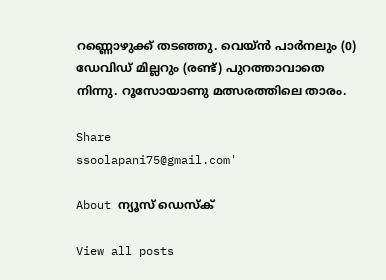റണ്ണൊഴുക്ക് തടഞ്ഞു. വെയ്ന്‍ പാര്‍നലും (0) ഡേവിഡ് മില്ലറും (രണ്ട്) പുറത്താവാതെ നിന്നു. റൂസോയാണു മത്സരത്തിലെ താരം.

Share
ssoolapani75@gmail.com'

About ന്യൂസ് ഡെസ്ക്

View all posts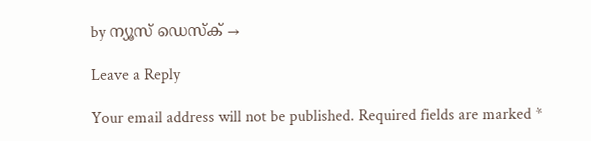by ന്യൂസ് ഡെസ്ക് →

Leave a Reply

Your email address will not be published. Required fields are marked *